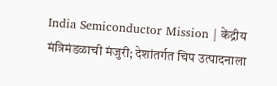India Semiconductor Mission | केंद्रीय मंत्रिमंडळाची मंजुरी; देशांतर्गत चिप उत्पादनाला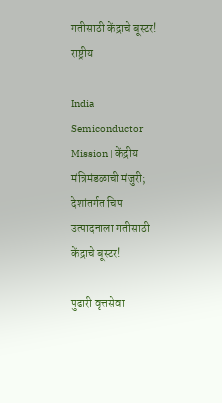गतीसाठी केंद्राचे बूस्‍टर!
राष्ट्रीय

India Semiconductor Mission | केंद्रीय मंत्रिमंडळाची मंजुरी; देशांतर्गत चिप उत्पादनाला गतीसाठी केंद्राचे बूस्‍टर!

पुढारी वृत्तसेवा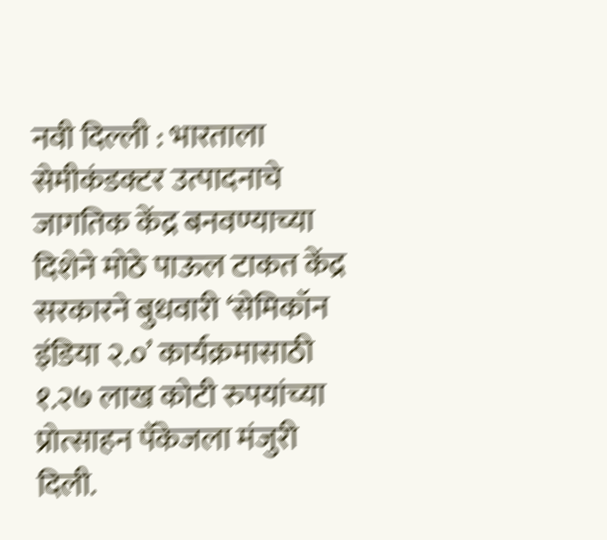नवी दिल्ली : भारताला सेमीकंडक्टर उत्पादनाचे जागतिक केंद्र बनवण्याच्या दिशेने मोठे पाऊल टाकत केंद्र सरकारने बुधवारी ‘सेमिकॉन इंडिया २.०’ कार्यक्रमासाठी १.२७ लाख कोटी रुपयांच्या प्रोत्साहन पॅकेजला मंजुरी दिली.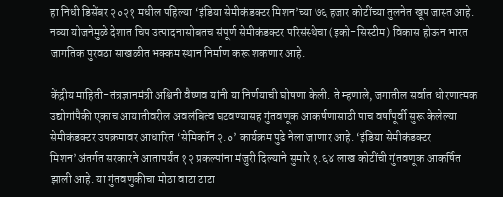हा निधी डिसेंबर २०२१ मधील पहिल्या ‘इंडिया सेमीकंडक्टर मिशन’च्या ७६ हजार कोटींच्‍या तुलनेत खूप जास्त आहे. नव्या योजनेमुळे देशात चिप उत्पादनासोबतच संपूर्ण सेमीकंडक्टर परिसंस्थेचा (इको-सिस्टीम) विकास होऊन भारत जागतिक पुरवठा साखळीत भक्कम स्थान निर्माण करू शकणार आहे.

केंद्रीय माहिती-तंत्रज्ञानमंत्री अश्विनी वैष्णव यांनी या निर्णयाची घोषणा केली. ते म्‍हणाले, जगातील सर्वात धोरणात्मक उद्योगांपैकी एकाच आयातीवरील अवलंबित्व घटवण्यासह गुंतवणूक आकर्षणासाठी पाच वर्षांपूर्वी सुरू केलेल्या सेमीकंडक्टर उपक्रमावर आधारित ‘सेमिकॉन २.०’ कार्यक्रम पुढे नेला जाणार आहे. ‘इंडिया सेमीकंडक्टर मिशन’अंतर्गत सरकारने आतापर्यंत १२ प्रकल्पांना मंजुरी दिल्‍याने सुमारे १.६४ लाख कोटींची गुंतवणूक आकर्षित झाली आहे. या गुंतवणुकीचा मोठा वाटा टाटा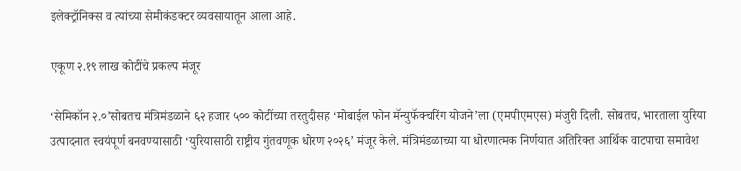इलेक्ट्रॉनिक्स व त्यांच्या सेमीकंडक्टर व्यवसायातून आला आहे.

एकूण २.१९ लाख कोटींचे प्रकल्प मंजूर

‘सेमिकॉन २.०’सोबतच मंत्रिमंडळाने ६२ हजार ५०० कोटींच्या तरतुदीसह ‘मोबाईल फोन मॅन्युफॅक्चरिंग योजने’ला (एमपीएमएस) मंजुरी दिली. सोबतच, भारताला युरिया उत्पादनात स्वयंपूर्ण बनवण्यासाठी ‘युरियासाठी राष्ट्रीय गुंतवणूक धोरण २०२६’ मंजूर केले. मंत्रिमंडळाच्‍या या धोरणात्मक निर्णयात अतिरिक्त आर्थिक वाटपाचा समावेश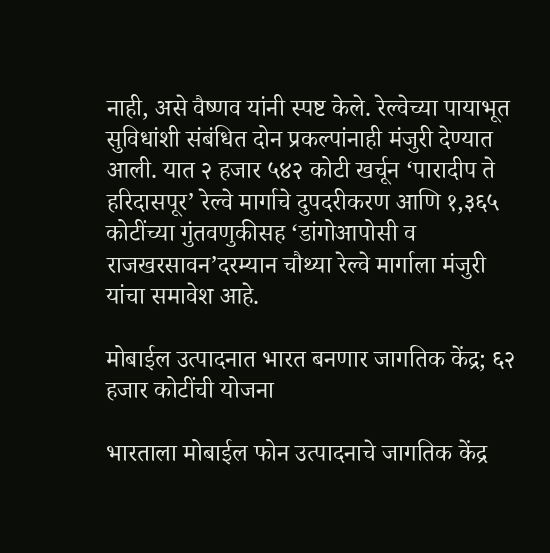नाही, असे वैष्‍णव यांनी स्पष्ट केले. रेल्वेच्या पायाभूत सुविधांशी संबंधित दोन प्रकल्पांनाही मंजुरी देण्‍यात आली. यात २ हजार ५४२ कोटी खर्चून ‘पारादीप ते हरिदासपूर’ रेल्वे मार्गाचे दुपदरीकरण आणि १,३६५ कोटींच्या गुंतवणुकीसह ‘डांगोआपोसी व राजखरसावन’दरम्यान चौथ्या रेल्वे मार्गाला मंजुरी यांचा समावेश आहे.

मोबाईल उत्पादनात भारत बनणार जागतिक केंद्र; ६२ हजार कोटींची योजना

भारताला मोबाईल फोन उत्पादनाचे जागतिक केंद्र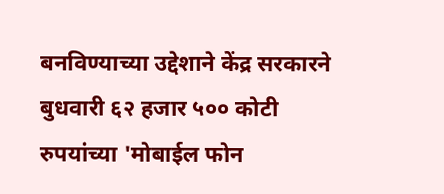बनविण्‍याच्‍या उद्देशाने केंद्र सरकारने बुधवारी ६२ हजार ५०० कोटी रुपयांच्या 'मोबाईल फोन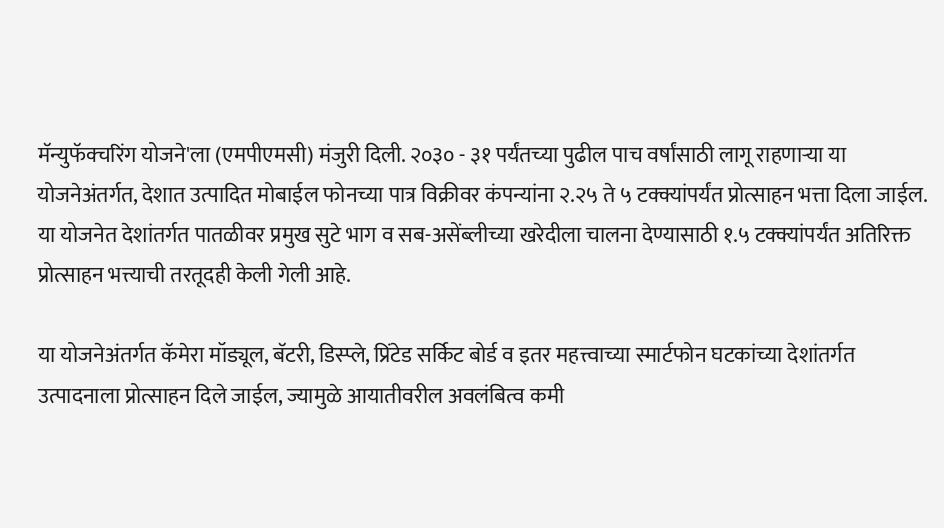मॅन्युफॅक्चरिंग योजने'ला (एमपीएमसी) मंजुरी दिली. २०३० - ३१ पर्यंतच्‍या पुढील पाच वर्षांसाठी लागू राहणाऱ्या या योजनेअंतर्गत, देशात उत्पादित मोबाईल फोनच्या पात्र विक्रीवर कंपन्यांना २.२५ ते ५ टक्क्यांपर्यंत प्रोत्साहन भत्ता दिला जाईल. या योजनेत देशांतर्गत पातळीवर प्रमुख सुटे भाग व सब-असेंब्लीच्या खरेदीला चालना देण्यासाठी १.५ टक्क्यांपर्यंत अतिरिक्त प्रोत्साहन भत्त्याची तरतूदही केली गेली आहे.

या योजनेअंतर्गत कॅमेरा मॉड्यूल, बॅटरी, डिस्प्ले, प्रिंटेड सर्किट बोर्ड व इतर महत्त्वाच्या स्मार्टफोन घटकांच्या देशांतर्गत उत्पादनाला प्रोत्साहन दिले जाईल, ज्यामुळे आयातीवरील अवलंबित्व कमी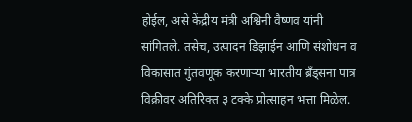होईल, असे केंद्रीय मंत्री अश्विनी वैष्णव यांनी सांगितले. तसेच, उत्पादन डिझाईन आणि संशोधन व विकासात गुंतवणूक करणाऱ्या भारतीय ब्रँड्सना पात्र विक्रीवर अतिरिक्त ३ टक्के प्रोत्साहन भत्ता मिळेल.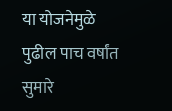या योजनेमुळे पुढील पाच वर्षांत सुमारे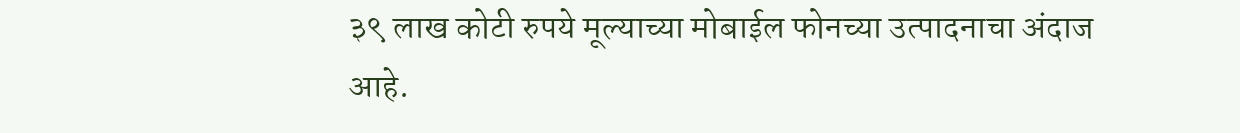३९ लाख कोटी रुपये मूल्याच्या मोबाईल फोनच्‍या उत्पादनाचा अंदाज आहे.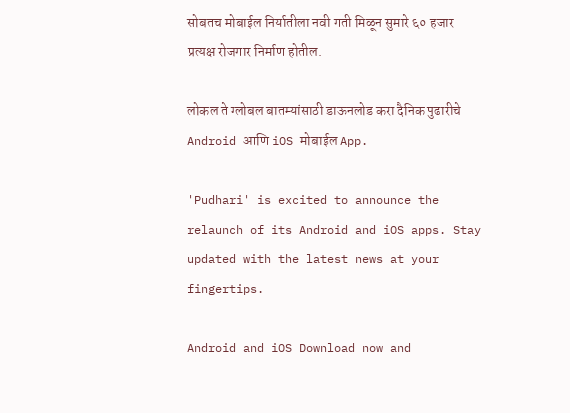सोबतच मोबाईल निर्यातीला नवी गती मिळून सुमारे ६० हजार प्रत्यक्ष रोजगार निर्माण होतील.

लोकल ते ग्लोबल बातम्यांसाठी डाऊनलोड करा दैनिक पुढारीचे Android आणि iOS मोबाईल App.

'Pudhari' is excited to announce the relaunch of its Android and iOS apps. Stay updated with the latest news at your fingertips.

Android and iOS Download now and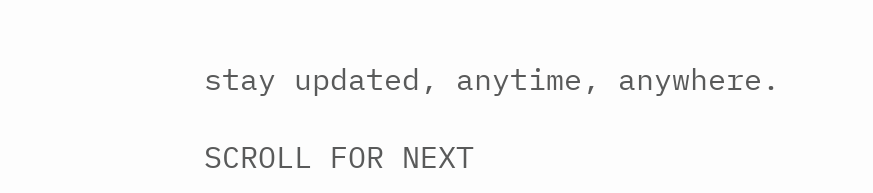stay updated, anytime, anywhere.

SCROLL FOR NEXT